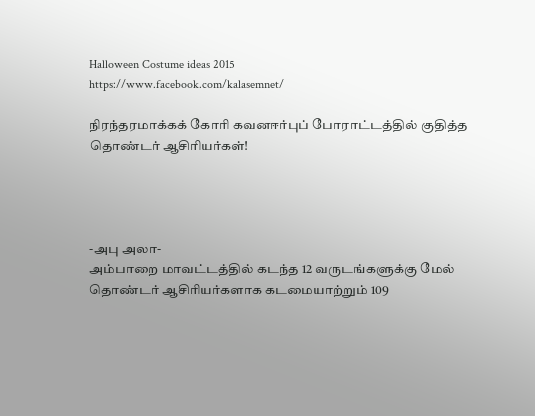Halloween Costume ideas 2015
https://www.facebook.com/kalasemnet/

நிரந்தரமாக்கக் கோரி கவனஈர்புப் போராட்டத்தில் குதித்த தொண்டர் ஆசிரியர்கள்!




-அபு அலா-
அம்பாறை மாவட்டத்தில் கடந்த 12 வருடங்களுக்கு மேல் தொண்டர் ஆசிரியர்களாக கடமையாற்றும் 109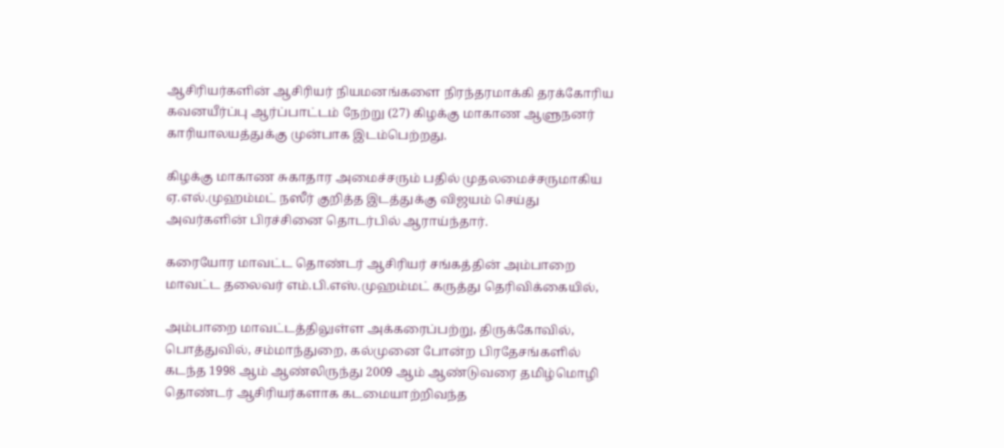ஆசிரியர்களின் ஆசிரியர் நியமனங்களை நிரந்தரமாக்கி தரக்கோரிய கவனயீர்ப்பு ஆர்ப்பாட்டம் நேற்று (27) கிழக்கு மாகாண ஆளுநனர் காரியாலயத்துக்கு முன்பாக இடம்பெற்றது.

கிழக்கு மாகாண சுகாதார அமைச்சரும் பதில் முதலமைச்சருமாகிய ஏ.எல்.முஹம்மட் நஸீர் குறித்த இடத்துக்கு விஜயம் செய்து அவர்களின் பிரச்சினை தொடர்பில் ஆராய்ந்தார்.

கரையோர மாவட்ட தொண்டர் ஆசிரியர் சங்கத்தின் அம்பாறை மாவட்ட தலைவர் எம்.பி.எஸ்.முஹம்மட் கருத்து தெரிவிக்கையில்,

அம்பாறை மாவட்டத்திலுள்ள அக்கரைப்பற்று, திருக்கோவில், பொத்துவில், சம்மாந்துறை, கல்முனை போன்ற பிரதேசங்களில் கடந்த 1998 ஆம் ஆண்லிருந்து 2009 ஆம் ஆண்டுவரை தமிழ்மொழி தொண்டர் ஆசிரியர்களாக கடமையாற்றிவந்த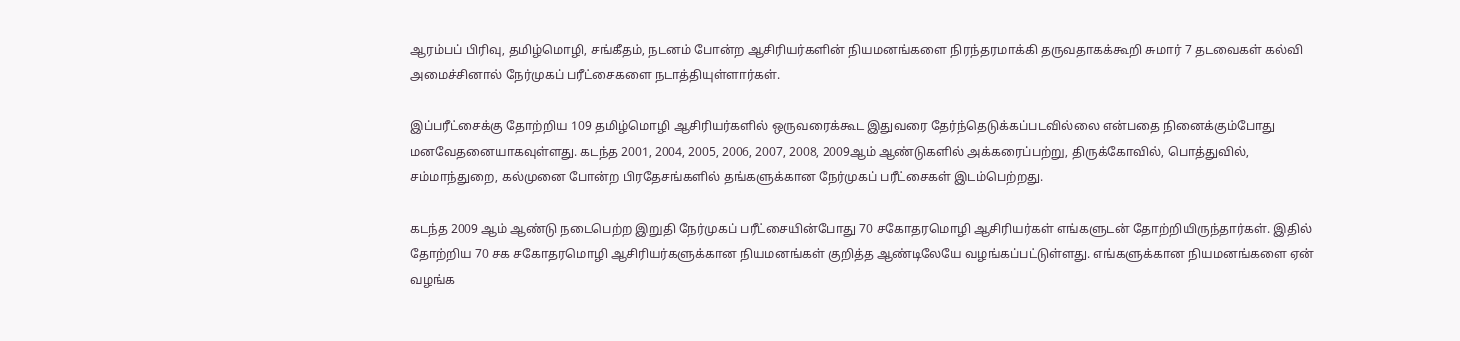ஆரம்பப் பிரிவு, தமிழ்மொழி, சங்கீதம், நடனம் போன்ற ஆசிரியர்களின் நியமனங்களை நிரந்தரமாக்கி தருவதாகக்கூறி சுமார் 7 தடவைகள் கல்வி அமைச்சினால் நேர்முகப் பரீட்சைகளை நடாத்தியுள்ளார்கள்.

இப்பரீட்சைக்கு தோற்றிய 109 தமிழ்மொழி ஆசிரியர்களில் ஒருவரைக்கூட இதுவரை தேர்ந்தெடுக்கப்படவில்லை என்பதை நினைக்கும்போது  மனவேதனையாகவுள்ளது. கடந்த 2001, 2004, 2005, 2006, 2007, 2008, 2009ஆம் ஆண்டுகளில் அக்கரைப்பற்று, திருக்கோவில், பொத்துவில், சம்மாந்துறை, கல்முனை போன்ற பிரதேசங்களில் தங்களுக்கான நேர்முகப் பரீட்சைகள் இடம்பெற்றது.

கடந்த 2009 ஆம் ஆண்டு நடைபெற்ற இறுதி நேர்முகப் பரீட்சையின்போது 70 சகோதரமொழி ஆசிரியர்கள் எங்களுடன் தோற்றியிருந்தார்கள். இதில் தோற்றிய 70 சக சகோதரமொழி ஆசிரியர்களுக்கான நியமனங்கள் குறித்த ஆண்டிலேயே வழங்கப்பட்டுள்ளது. எங்களுக்கான நியமனங்களை ஏன் வழங்க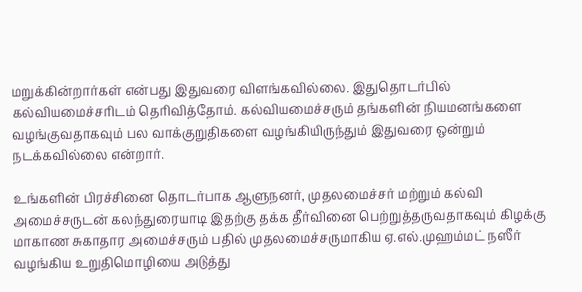மறுக்கின்றார்கள் என்பது இதுவரை விளங்கவில்லை. இதுதொடர்பில் கல்வியமைச்சரிடம் தெரிவித்தோம். கல்வியமைச்சரும் தங்களின் நியமனங்களை வழங்குவதாகவும் பல வாக்குறுதிகளை வழங்கியிருந்தும் இதுவரை ஒன்றும் நடக்கவில்லை என்றார்.

உங்களின் பிரச்சினை தொடர்பாக ஆளுநனர், முதலமைச்சர் மற்றும் கல்வி அமைச்சருடன் கலந்துரையாடி இதற்கு தக்க தீர்வினை பெற்றுத்தருவதாகவும் கிழக்கு மாகாண சுகாதார அமைச்சரும் பதில் முதலமைச்சருமாகிய ஏ.எல்.முஹம்மட் நஸீர் வழங்கிய உறுதிமொழியை அடுத்து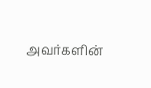அவர்களின்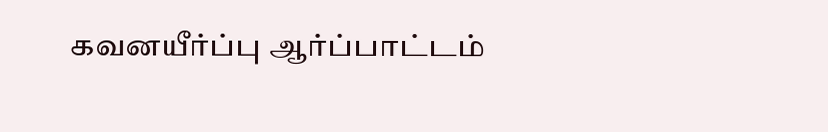கவனயீர்ப்பு ஆர்ப்பாட்டம்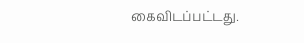கைவிடப்பட்டது.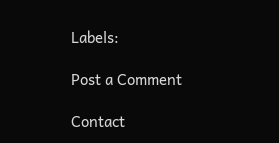Labels:

Post a Comment

Contact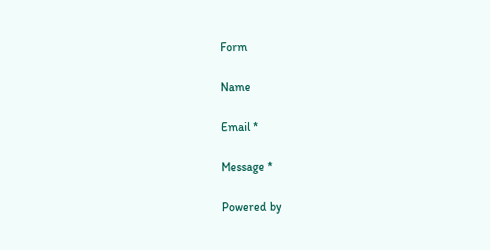Form

Name

Email *

Message *

Powered by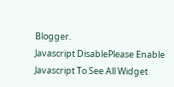Blogger.
Javascript DisablePlease Enable Javascript To See All Widget